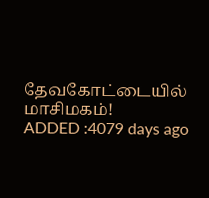தேவகோட்டையில் மாசிமகம்!
ADDED :4079 days ago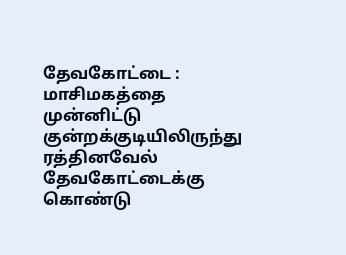தேவகோட்டை : மாசிமகத்தை முன்னிட்டு குன்றக்குடியிலிருந்து ரத்தினவேல் தேவகோட்டைக்கு கொண்டு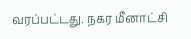வரப்பட்டது. நகர மீனாட்சி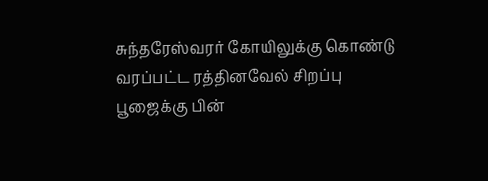சுந்தரேஸ்வரர் கோயிலுக்கு கொண்டு வரப்பட்ட ரத்தினவேல் சிறப்பு பூஜைக்கு பின்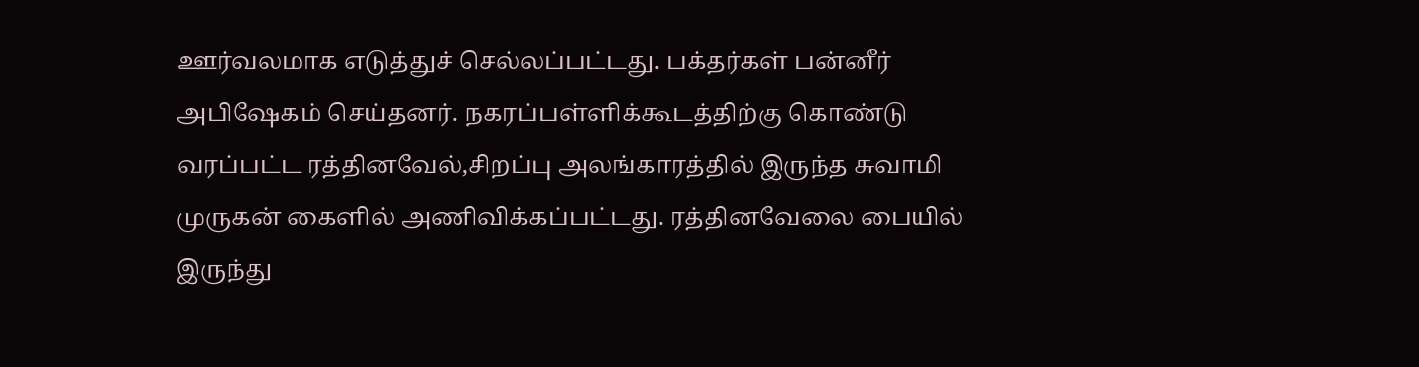ஊர்வலமாக எடுத்துச் செல்லப்பட்டது. பக்தர்கள் பன்னீர் அபிஷேகம் செய்தனர். நகரப்பள்ளிக்கூடத்திற்கு கொண்டு வரப்பட்ட ரத்தினவேல்,சிறப்பு அலங்காரத்தில் இருந்த சுவாமி முருகன் கைளில் அணிவிக்கப்பட்டது. ரத்தினவேலை பையில் இருந்து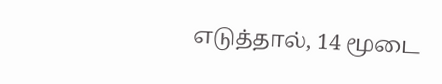எடுத்தால், 14 மூடை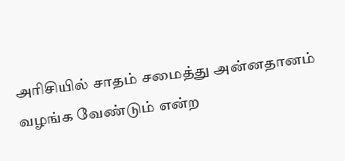அரிசியில் சாதம் சமைத்து அன்னதானம் வழங்க வேண்டும் என்ற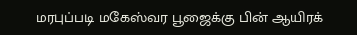மரபுப்படி மகேஸ்வர பூஜைக்கு பின் ஆயிரக்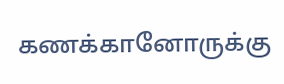கணக்கானோருக்கு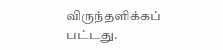விருந்தளிக்கப் பட்டது.